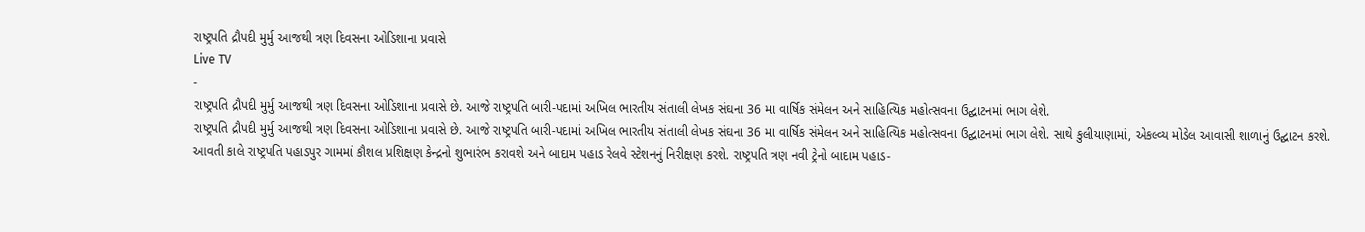રાષ્ટ્રપતિ દ્રૌપદી મુર્મુ આજથી ત્રણ દિવસના ઓડિશાના પ્રવાસે
Live TV
-
રાષ્ટ્રપતિ દ્રૌપદી મુર્મુ આજથી ત્રણ દિવસના ઓડિશાના પ્રવાસે છે. આજે રાષ્ટ્રપતિ બારી-પદામાં અખિલ ભારતીય સંતાલી લેખક સંઘના 36 મા વાર્ષિક સંમેલન અને સાહિત્યિક મહોત્સવના ઉદ્ઘાટનમાં ભાગ લેશે.
રાષ્ટ્રપતિ દ્રૌપદી મુર્મુ આજથી ત્રણ દિવસના ઓડિશાના પ્રવાસે છે. આજે રાષ્ટ્રપતિ બારી-પદામાં અખિલ ભારતીય સંતાલી લેખક સંઘના 36 મા વાર્ષિક સંમેલન અને સાહિત્યિક મહોત્સવના ઉદ્ઘાટનમાં ભાગ લેશે. સાથે કુલીયાણામાં, એકલ્વ્ય મોડેલ આવાસી શાળાનું ઉદ્ઘાટન કરશે. આવતી કાલે રાષ્ટ્રપતિ પહાડપુર ગામમાં કૌશલ પ્રશિક્ષણ કેન્દ્રનો શુભારંભ કરાવશે અને બાદામ પહાડ રેલવે સ્ટેશનનું નિરીક્ષણ કરશે. રાષ્ટ્રપતિ ત્રણ નવી ટ્રેનો બાદામ પહાડ-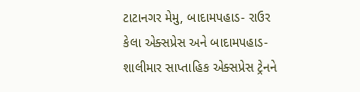ટાટાનગર મેમુ, બાદામપહાડ- રાઉર કેલા એક્સપ્રેસ અને બાદામપહાડ-શાલીમાર સાપ્તાહિક એક્સપ્રેસ ટ્રેનને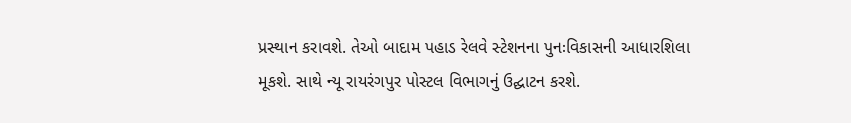પ્રસ્થાન કરાવશે. તેઓ બાદામ પહાડ રેલવે સ્ટેશનના પુનઃવિકાસની આધારશિલા મૂકશે. સાથે ન્યૂ રાયરંગપુર પોસ્ટલ વિભાગનું ઉદ્ઘાટન કરશે.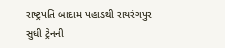રાષ્ટ્રપતિ બાદામ પહાડથી રાયરંગપુર સુધી ટ્રેનની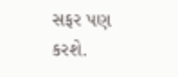સફર પણ કરશે.